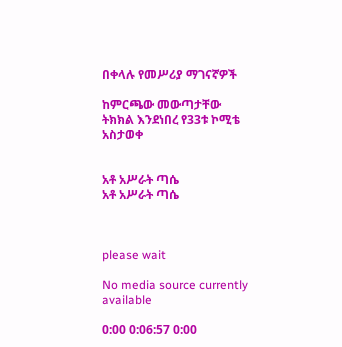በቀላሉ የመሥሪያ ማገናኛዎች

ከምርጫው መውጣታቸው ትክክል እንደነበረ የ33ቱ ኮሚቴ አስታወቀ


አቶ አሥራት ጣሴ
አቶ አሥራት ጣሴ



please wait

No media source currently available

0:00 0:06:57 0:00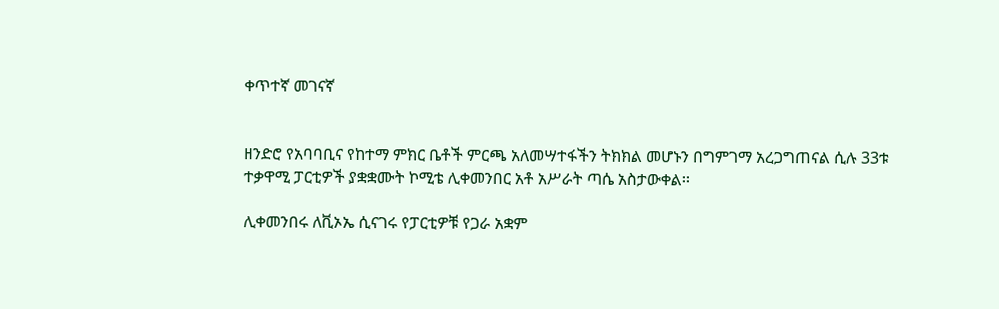ቀጥተኛ መገናኛ


ዘንድሮ የአባባቢና የከተማ ምክር ቤቶች ምርጫ አለመሣተፋችን ትክክል መሆኑን በግምገማ አረጋግጠናል ሲሉ 33ቱ ተቃዋሚ ፓርቲዎች ያቋቋሙት ኮሚቴ ሊቀመንበር አቶ አሥራት ጣሴ አስታውቀል፡፡

ሊቀመንበሩ ለቪኦኤ ሲናገሩ የፓርቲዎቹ የጋራ አቋም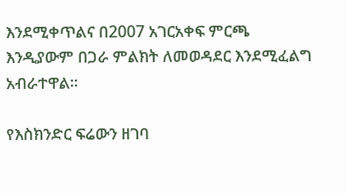እንደሚቀጥልና በ2007 አገርአቀፍ ምርጫ እንዲያውም በጋራ ምልክት ለመወዳደር እንደሚፈልግ አብራተዋል፡፡

የእስክንድር ፍሬውን ዘገባ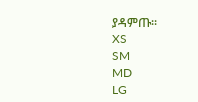ያዳምጡ፡፡
XS
SM
MD
LG